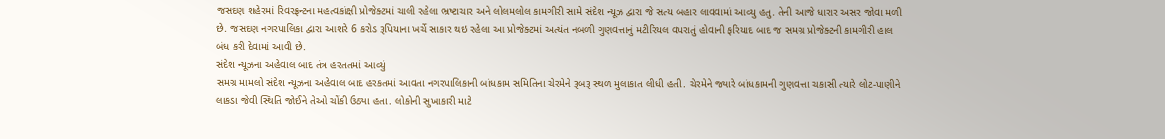જસદણ શહેરમાં રિવરફ્રન્ટના મહત્વકાંક્ષી પ્રોજેક્ટમાં ચાલી રહેલા ભ્રષ્ટાચાર અને લોલમલોલ કામગીરી સામે સંદેશ ન્યૂઝ દ્વારા જે સત્ય બહાર લાવવામાં આવ્યુ હતુ. તેની આજે ધારાર અસર જોવા મળી છે. જસદણ નગરપાલિકા દ્વારા આશરે 6 કરોડ રૂપિયાના ખર્ચે સાકાર થઇ રહેલા આ પ્રોજેક્ટમાં અત્યંત નબળી ગુણવત્તાનું મટીરિયલ વપરાતું હોવાની ફરિયાદ બાદ જ સમગ્ર પ્રોજેક્ટની કામગીરી હાલ બંધ કરી દેવામાં આવી છે.
સંદેશ ન્યૂઝના અહેવાલ બાદ તંત્ર હરતતમાં આવ્યું
સમગ્ર મામલો સંદેશ ન્યૂઝના અહેવાલ બાદ હરકતમાં આવતા નગરપાલિકાની બાંધકામ સમિતિના ચેરમેને રૂબરૂ સ્થળ મુલાકાત લીધી હતી. ચેરમેને જ્યારે બાંધકામની ગુણવત્તા ચકાસી ત્યારે લોટ-પાણીને લાકડા જેવી સ્થિતિ જોઈને તેઓ ચોંકી ઉઠ્યા હતા. લોકોની સુખાકારી માટે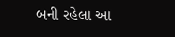બની રહેલા આ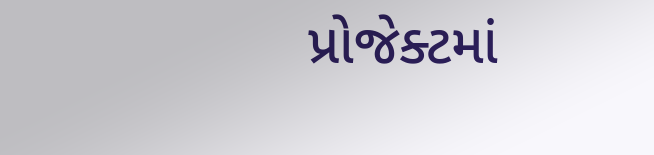પ્રોજેક્ટમાં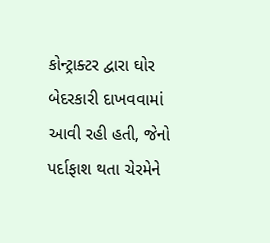કોન્ટ્રાક્ટર દ્વારા ઘોર બેદરકારી દાખવવામાં આવી રહી હતી, જેનો પર્દાફાશ થતા ચેરમેને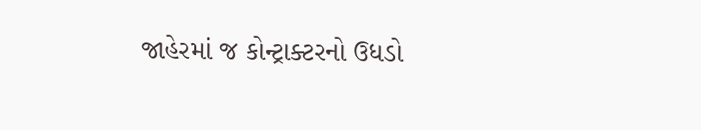જાહેરમાં જ કોન્ટ્રાક્ટરનો ઉધડો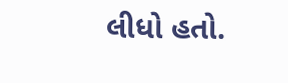લીધો હતો.